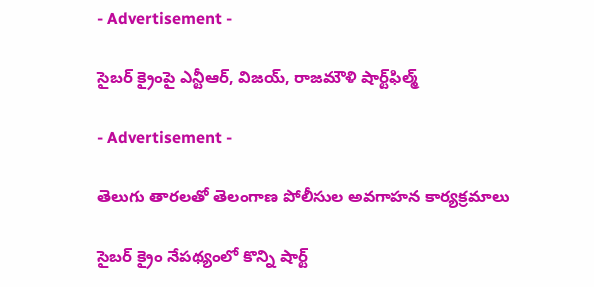- Advertisement -

సైబర్ క్రైంపై ఎన్టీఆర్‌, విజ‌య్‌, రాజ‌మౌళి షార్ట్‌ఫిల్మ్‌

- Advertisement -

తెలుగు తార‌ల‌తో తెలంగాణ పోలీసుల అవ‌గాహ‌న కార్య‌క్ర‌మాలు

సైబ‌ర్ క్రైం నేప‌థ్యంలో కొన్ని షార్ట్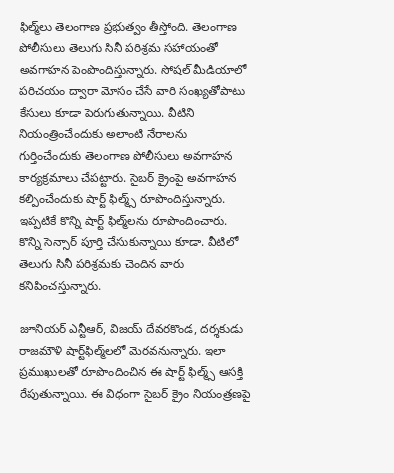ఫిల్మ్‌లు తెలంగాణ ప్ర‌భుత్వం తీస్తోంది. తెలంగాణ పోలీసులు తెలుగు సినీ ప‌రిశ్ర‌మ స‌హాయంతో అవ‌గాహ‌న పెంపొందిస్తున్నారు. సోషల్ మీడియాలో పరిచయం ద్వారా మోసం చేసే వారి సంఖ్యతోపాటు కేసులు కూడా పెరుగుతున్నాయి. వీటిని నియంత్రించేందుకు అలాంటి నేరాల‌ను గుర్తించేందుకు తెలంగాణ పోలీసులు అవగాహన కార్యక్రమాలు చేపట్టారు. సైబ‌ర్ క్రైంపై అవగాహన కల్పించేందుకు షార్ట్ ఫిల్మ్స్ రూపొందిస్తున్నారు. ఇప్పటికే కొన్ని షార్ట్ ఫిల్మ్‌ల‌ను రూపొందించారు. కొన్ని సెన్సార్ పూర్తి చేసుకున్నాయి కూడా. వీటిలో తెలుగు సినీ ప‌రిశ్ర‌మ‌కు చెందిన వారు కనిపించస్తున్నారు.

జూనియర్ ఎన్టీఆర్‌, విజయ్ దేవరకొండ, ద‌ర్శ‌కుడు రాజమౌళి షార్ట్‌ఫిల్మ్‌ల‌లో మెర‌వ‌నున్నారు. ఇలా ప్ర‌ముఖుల‌తో రూపొందించిన ఈ షార్ట్ ఫిల్మ్స్ ఆసక్తి రేపుతున్నాయి. ఈ విధంగా సైబ‌ర్ క్రైం నియంత్ర‌ణ‌పై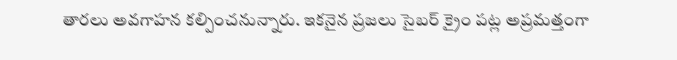తార‌లు అవ‌గాహ‌న క‌ల్పించ‌నున్నారు. ఇక‌నైన ప్ర‌జ‌లు సైబ‌ర్ క్రైం ప‌ట్ల అప్ర‌మ‌త్తంగా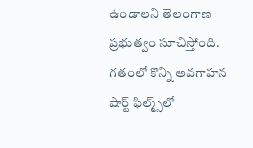ఉండాల‌ని తెలంగాణ ప్ర‌భుత్వం సూచిస్తోంది. గ‌తంలో కొన్ని అవ‌గాహ‌న షార్ట్ ఫిల్మ్స్‌లో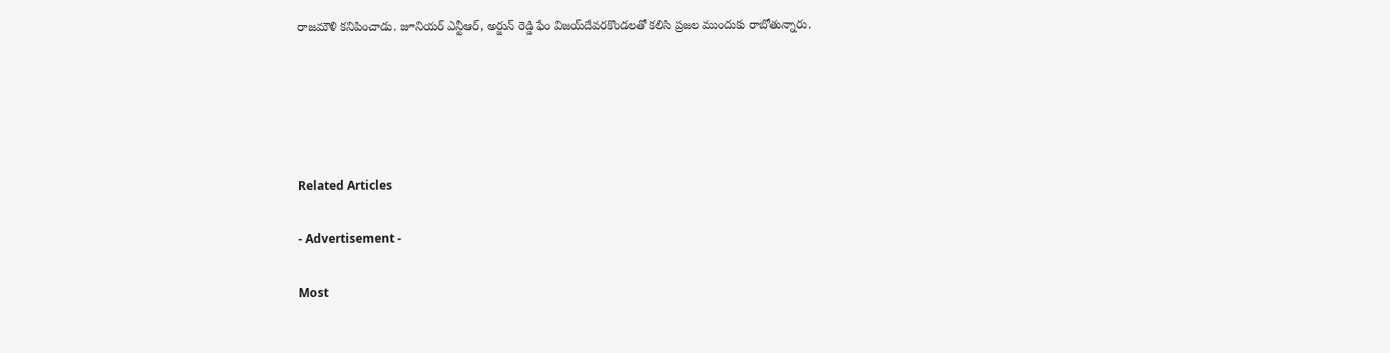రాజమౌళి కనిపించాడు. జూనియర్ ఎన్టీఆర్‌, అర్జున్ రెడ్డి ఫేం విజయ్‌దేవరకొండలతో కలిసి ప్ర‌జ‌ల ముందుకు రాబోతున్నారు.





Related Articles

- Advertisement -

Most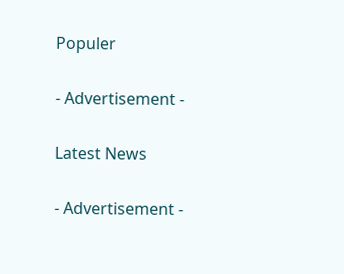Populer

- Advertisement -

Latest News

- Advertisement -